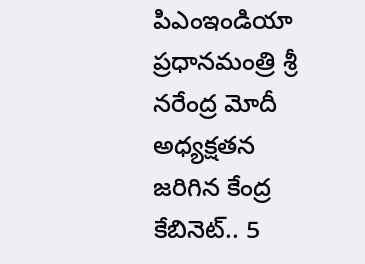పిఎంఇండియా
ప్రధానమంత్రి శ్రీ నరేంద్ర మోదీ అధ్యక్షతన జరిగిన కేంద్ర కేబినెట్.. 5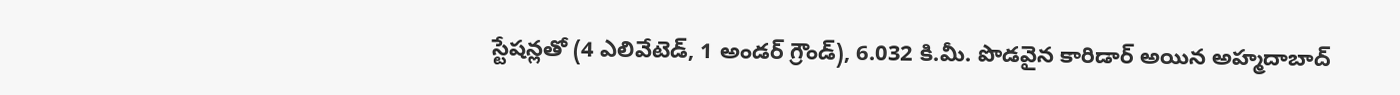స్టేషన్లతో (4 ఎలివేటెడ్, 1 అండర్ గ్రౌండ్), 6.032 కి.మీ. పొడవైన కారిడార్ అయిన అహ్మదాబాద్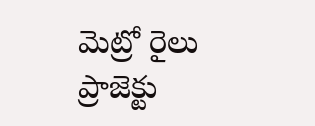మెట్రో రైలు ప్రాజెక్టు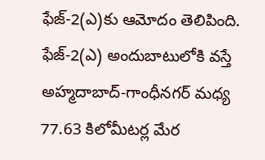ఫేజ్-2(ఎ)కు ఆమోదం తెలిపింది. ఫేజ్-2(ఎ) అందుబాటులోకి వస్తే అహ్మదాబాద్-గాంధీనగర్ మధ్య 77.63 కిలోమీటర్ల మేర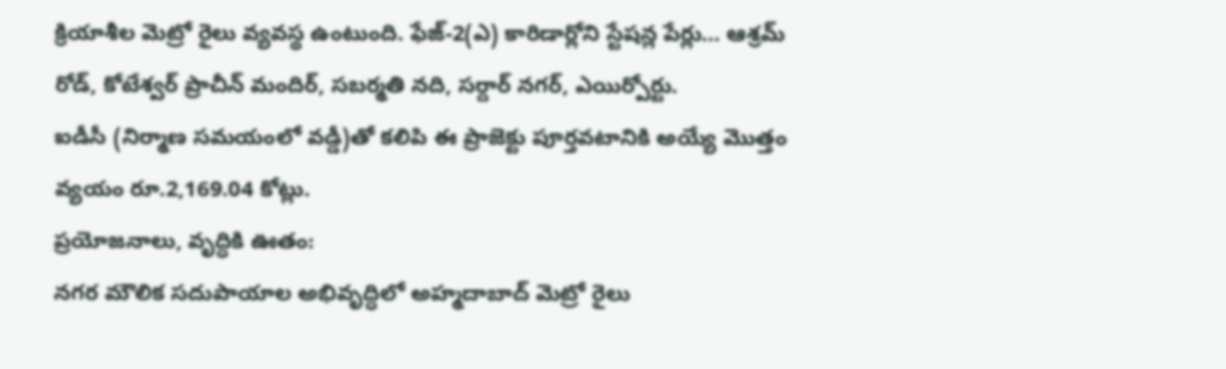క్రియాశీల మెట్రో రైలు వ్యవస్థ ఉంటుంది. ఫేజ్-2(ఎ) కారిడార్లోని స్టేషన్ల పేర్లు… ఆశ్రమ్ రోడ్, కోటేశ్వర్ ప్రాచీన్ మందిర్, సబర్మతి నది, సర్దార్ నగర్, ఎయిర్పోర్టు.
ఐడీసీ (నిర్మాణ సమయంలో వడ్డీ)తో కలిపి ఈ ప్రాజెక్టు పూర్తవటానికి అయ్యే మొత్తం వ్యయం రూ.2,169.04 కోట్లు.
ప్రయోజనాలు, వృద్ధికి ఊతం:
నగర మౌలిక సదుపాయాల అభివృద్ధిలో అహ్మదాబాద్ మెట్రో రైలు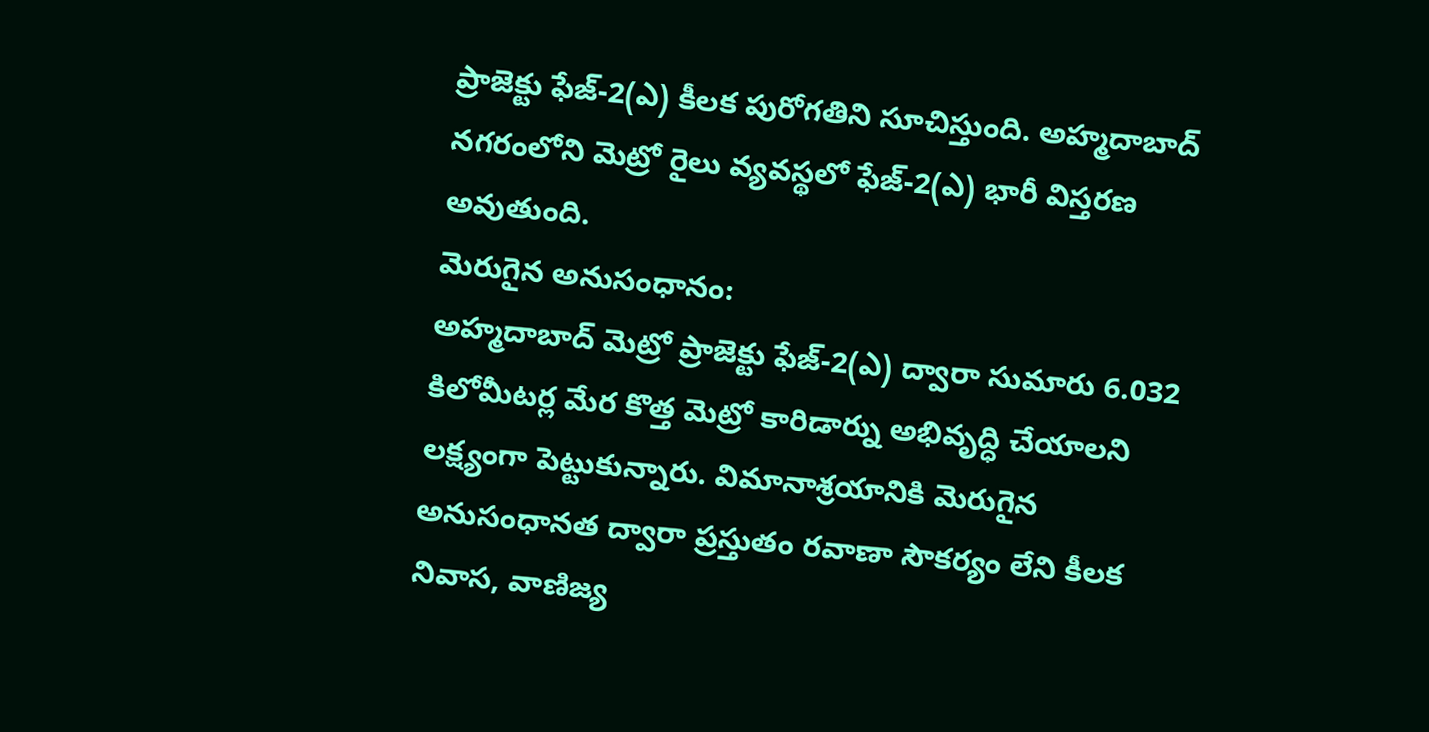ప్రాజెక్టు ఫేజ్-2(ఎ) కీలక పురోగతిని సూచిస్తుంది. అహ్మదాబాద్ నగరంలోని మెట్రో రైలు వ్యవస్థలో ఫేజ్-2(ఎ) భారీ విస్తరణ అవుతుంది.
మెరుగైన అనుసంధానం:
అహ్మదాబాద్ మెట్రో ప్రాజెక్టు ఫేజ్-2(ఎ) ద్వారా సుమారు 6.032 కిలోమీటర్ల మేర కొత్త మెట్రో కారిడార్ను అభివృద్ధి చేయాలని లక్ష్యంగా పెట్టుకున్నారు. విమానాశ్రయానికి మెరుగైన అనుసంధానత ద్వారా ప్రస్తుతం రవాణా సౌకర్యం లేని కీలక నివాస, వాణిజ్య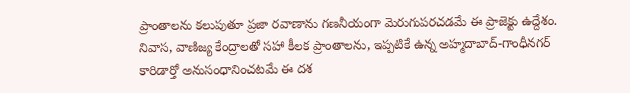ప్రాంతాలను కలుపుతూ ప్రజా రవాణాను గణనీయంగా మెరుగుపరచడమే ఈ ప్రాజెక్టు ఉద్దేశం.
నివాస, వాణిజ్య కేంద్రాలతో సహా కీలక ప్రాంతాలను, ఇప్పటికే ఉన్న అహ్మదాబాద్-గాంధీనగర్ కారిడార్తో అనుసంధానించటమే ఈ దశ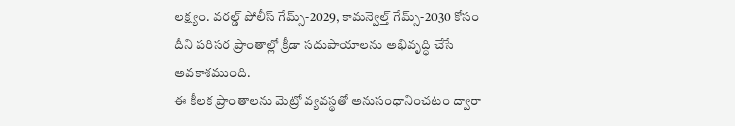లక్ష్యం. వరల్డ్ పోలీస్ గేమ్స్-2029, కామన్వెల్త్ గేమ్స్-2030 కోసం దీని పరిసర ప్రాంతాల్లో క్రీడా సదుపాయాలను అభివృద్ధి చేసే అవకాశముంది.
ఈ కీలక ప్రాంతాలను మెట్రో వ్యవస్థతో అనుసంధానించటం ద్వారా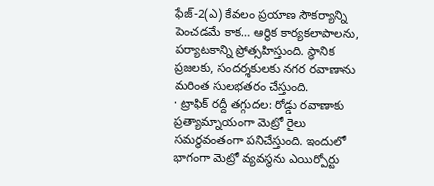ఫేజ్-2(ఎ) కేవలం ప్రయాణ సౌకర్యాన్ని పెంచడమే కాక… ఆర్థిక కార్యకలాపాలను, పర్యాటకాన్ని ప్రోత్సహిస్తుంది. స్థానిక ప్రజలకు, సందర్శకులకు నగర రవాణాను మరింత సులభతరం చేస్తుంది.
· ట్రాఫిక్ రద్దీ తగ్గుదల: రోడ్డు రవాణాకు ప్రత్యామ్నాయంగా మెట్రో రైలు సమర్థవంతంగా పనిచేస్తుంది. ఇందులో భాగంగా మెట్రో వ్యవస్థను ఎయిర్పోర్టు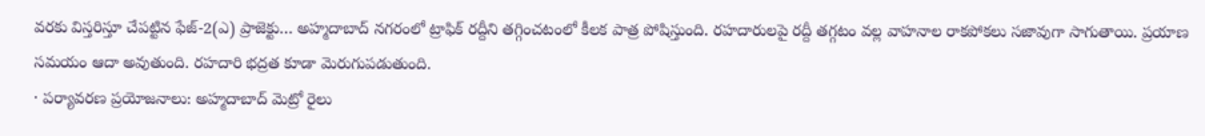వరకు విస్తరిస్తూ చేపట్టిన ఫేజ్-2(ఎ) ప్రాజెక్టు… అహ్మదాబాద్ నగరంలో ట్రాఫిక్ రద్దీని తగ్గించటంలో కీలక పాత్ర పోషిస్తుంది. రహదారులపై రద్దీ తగ్గటం వల్ల వాహనాల రాకపోకలు సజావుగా సాగుతాయి. ప్రయాణ సమయం ఆదా అవుతుంది. రహదారి భద్రత కూడా మెరుగుపడుతుంది.
· పర్యావరణ ప్రయోజనాలు: అహ్మదాబాద్ మెట్రో రైలు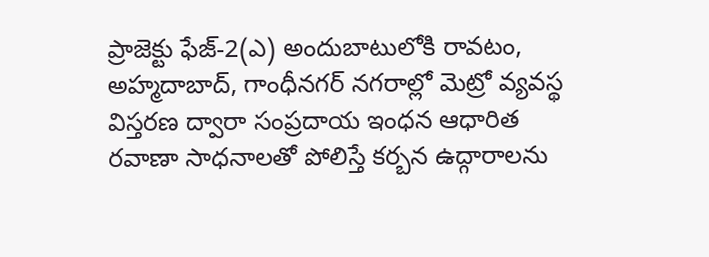ప్రాజెక్టు ఫేజ్-2(ఎ) అందుబాటులోకి రావటం, అహ్మదాబాద్, గాంధీనగర్ నగరాల్లో మెట్రో వ్యవస్థ విస్తరణ ద్వారా సంప్రదాయ ఇంధన ఆధారిత రవాణా సాధనాలతో పోలిస్తే కర్బన ఉద్గారాలను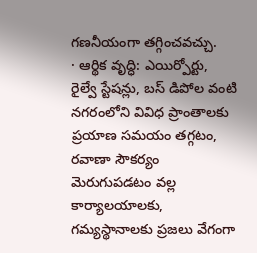గణనీయంగా తగ్గించవచ్చు.
· ఆర్థిక వృద్ధి: ఎయిర్పోర్టు, రైల్వే స్టేషన్లు, బస్ డిపోల వంటి నగరంలోని వివిధ ప్రాంతాలకు ప్రయాణ సమయం తగ్గటం, రవాణా సౌకర్యం మెరుగుపడటం వల్ల కార్యాలయాలకు, గమ్యస్థానాలకు ప్రజలు వేగంగా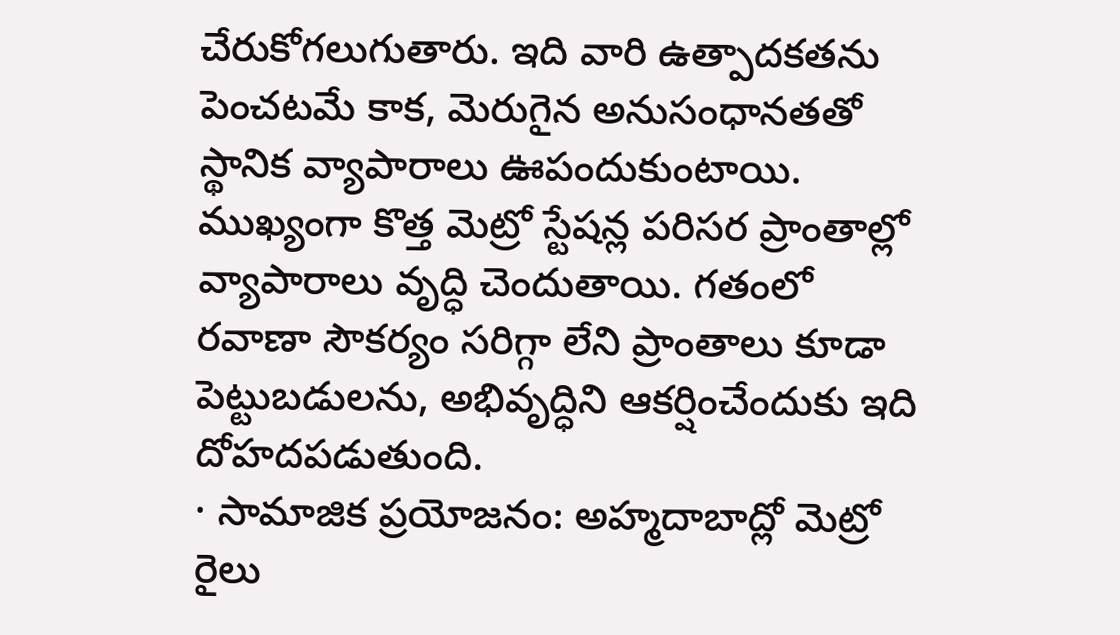చేరుకోగలుగుతారు. ఇది వారి ఉత్పాదకతను పెంచటమే కాక, మెరుగైన అనుసంధానతతో స్థానిక వ్యాపారాలు ఊపందుకుంటాయి. ముఖ్యంగా కొత్త మెట్రో స్టేషన్ల పరిసర ప్రాంతాల్లో వ్యాపారాలు వృద్ధి చెందుతాయి. గతంలో రవాణా సౌకర్యం సరిగ్గా లేని ప్రాంతాలు కూడా పెట్టుబడులను, అభివృద్ధిని ఆకర్షించేందుకు ఇది దోహదపడుతుంది.
· సామాజిక ప్రయోజనం: అహ్మదాబాద్లో మెట్రో రైలు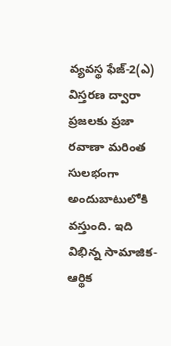వ్యవస్థ ఫేజ్-2(ఎ) విస్తరణ ద్వారా ప్రజలకు ప్రజా రవాణా మరింత సులభంగా అందుబాటులోకి వస్తుంది. ఇది విభిన్న సామాజిక-ఆర్థిక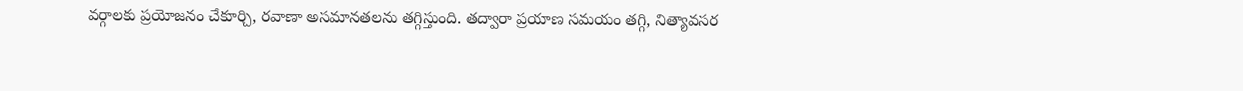వర్గాలకు ప్రయోజనం చేకూర్చి, రవాణా అసమానతలను తగ్గిస్తుంది. తద్వారా ప్రయాణ సమయం తగ్గి, నిత్యావసర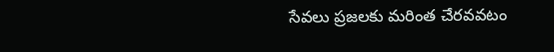సేవలు ప్రజలకు మరింత చేరవవటం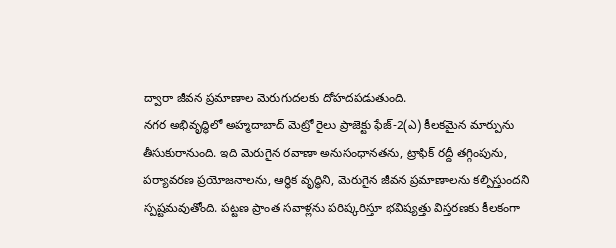ద్వారా జీవన ప్రమాణాల మెరుగుదలకు దోహదపడుతుంది.
నగర అభివృద్ధిలో అహ్మదాబాద్ మెట్రో రైలు ప్రాజెక్టు ఫేజ్-2(ఎ) కీలకమైన మార్పును తీసుకురానుంది. ఇది మెరుగైన రవాణా అనుసంధానతను, ట్రాఫిక్ రద్దీ తగ్గింపును, పర్యావరణ ప్రయోజనాలను, ఆర్థిక వృద్ధిని, మెరుగైన జీవన ప్రమాణాలను కల్పిస్తుందని స్పష్టమవుతోంది. పట్టణ ప్రాంత సవాళ్లను పరిష్కరిస్తూ భవిష్యత్తు విస్తరణకు కీలకంగా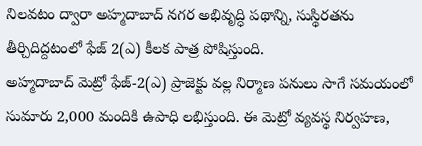నిలవటం ద్వారా అహ్మదాబాద్ నగర అభివృద్ధి పథాన్ని, సుస్థిరతను తీర్చిదిద్దటంలో ఫేజ్ 2(ఎ) కీలక పాత్ర పోషిస్తుంది.
అహ్మదాబాద్ మెట్రో ఫేజ్-2(ఎ) ప్రాజెక్టు వల్ల నిర్మాణ పనులు సాగే సమయంలో సుమారు 2,000 మందికి ఉపాధి లభిస్తుంది. ఈ మెట్రో వ్యవస్థ నిర్వహణ,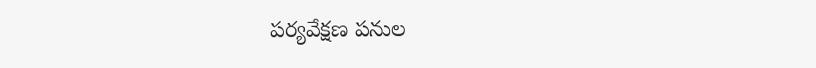పర్యవేక్షణ పనుల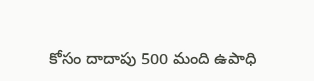కోసం దాదాపు 500 మంది ఉపాధి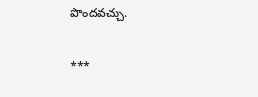పొందవచ్చు.

***